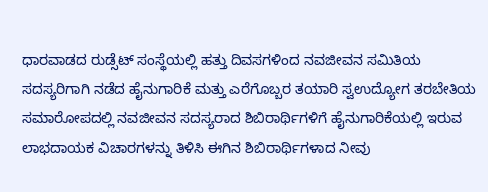ಧಾರವಾಡದ ರುಡ್ಸೆಟ್ ಸಂಸ್ಥೆಯಲ್ಲಿ ಹತ್ತು ದಿವಸಗಳಿಂದ ನವಜೀವನ ಸಮಿತಿಯ ಸದಸ್ಯರಿಗಾಗಿ ನಡೆದ ಹೈನುಗಾರಿಕೆ ಮತ್ತು ಎರೆಗೊಬ್ಬರ ತಯಾರಿ ಸ್ವಉದ್ಯೋಗ ತರಬೇತಿಯ ಸಮಾರೋಪದಲ್ಲಿ ನವಜೀವನ ಸದಸ್ಯರಾದ ಶಿಬಿರಾರ್ಥಿಗಳಿಗೆ ಹೈನುಗಾರಿಕೆಯಲ್ಲಿ ಇರುವ ಲಾಭದಾಯಕ ವಿಚಾರಗಳನ್ನು ತಿಳಿಸಿ ಈಗಿನ ಶಿಬಿರಾರ್ಥಿಗಳಾದ ನೀವು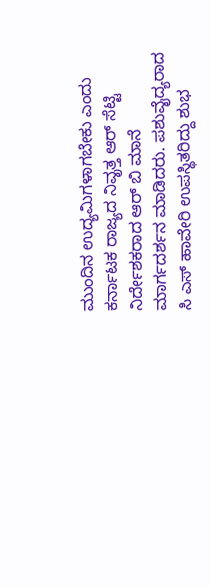ಮುಂದಿನ ಉದ್ಯಮಿಗಳಾಗಬೇಕು ಎಂದು ಕರ್ನಾಟಕ ರಾಜ್ಯದ ನಿವೃತ್ತ ಆರ್ ಸೆಟ್ಟಿ ನಿರ್ದೇಶಕರಾದ ಆರ್ ಬಿ ಮಾನೆ ಮಾರ್ಗದರ್ಶನ ಮಾಡಿದರು. ಪಶುವೈದ್ಯರಾದ ಸಿ ಎಸ್ ಹಾವೇರಿ ಉಪಸ್ಥಿತರಿದ್ದು ಶುಭ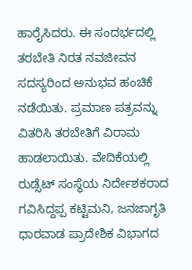ಹಾರೈಸಿದರು. ಈ ಸಂದರ್ಭದಲ್ಲಿ ತರಬೇತಿ ನಿರತ ನವಜೀವನ ಸದಸ್ಯರಿಂದ ಅನುಭವ ಹಂಚಿಕೆ ನಡೆಯಿತು. ಪ್ರಮಾಣ ಪತ್ರವನ್ನು ವಿತರಿಸಿ ತರಬೇತಿಗೆ ವಿರಾಮ ಹಾಡಲಾಯಿತು. ವೇದಿಕೆಯಲ್ಲಿ ರುಡ್ಸೆಟ್ ಸಂಸ್ಥೆಯ ನಿರ್ದೇಶಕರಾದ ಗವಿಸಿದ್ದಪ್ಪ ಕಟ್ಟಿಮನಿ, ಜನಜಾಗೃತಿ ಧಾರವಾಡ ಪ್ರಾದೇಶಿಕ ವಿಭಾಗದ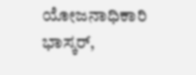ಯೋಜನಾಧಿಕಾರಿ ಭಾಸ್ಕರ್,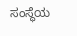ಸಂಸ್ಥೆಯ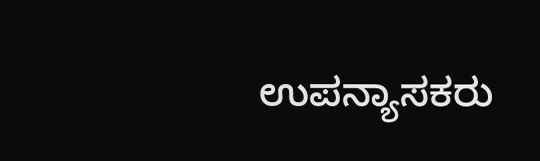ಉಪನ್ಯಾಸಕರು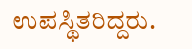ಉಪಸ್ಥಿತರಿದ್ದರು.